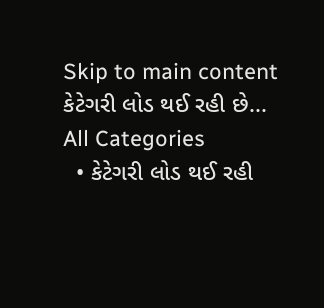Skip to main content
કેટેગરી લોડ થઈ રહી છે...
All Categories
  • કેટેગરી લોડ થઈ રહી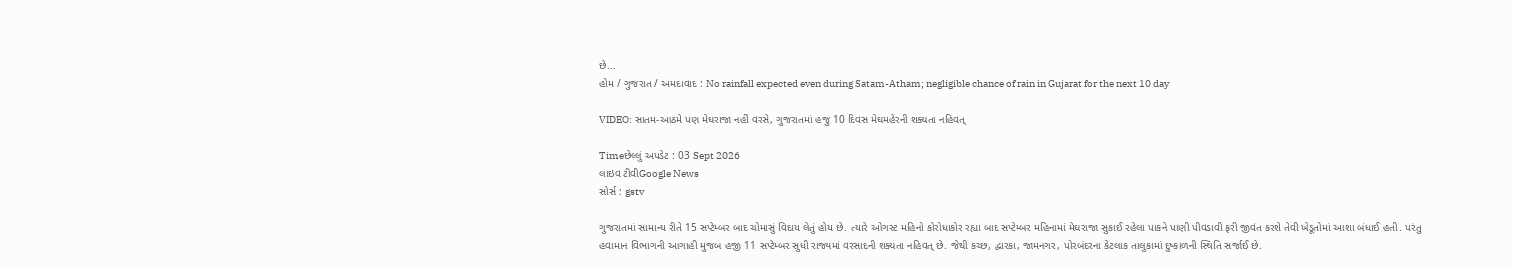છે...
હોમ / ગુજરાત / અમદાવાદ : No rainfall expected even during Satam-Atham; negligible chance of rain in Gujarat for the next 10 day

VIDEO: સાતમ-આઠમે પણ મેઘરાજા નહીં વરસે, ગુજરાતમાં હજુ 10 દિવસ મેઘમહેરની શક્યતા નહિવત્

Timeછેલ્લું અપડેટ : 03 Sept 2026
લાઇવ ટીવીGoogle News
સોર્સ : gstv

ગુજરાતમાં સામાન્ય રીતે 15 સપ્ટેમ્બર બાદ ચોમાસું વિદાય લેતું હોય છે. ત્યારે ઓગસ્ટ મહિનો કોરોધાકોર રહ્યા બાદ સપ્ટેમ્બર મહિનામાં મેઘરાજા સુકાઈ રહેલા પાકને પાણી પીવડાવી ફરી જીવંત કરશે તેવી ખેડૂતોમાં આશા બંધાઈ હતી. પરંતુ હવામાન વિભાગની આગાહી મુજબ હજી 11 સપ્ટેમ્બર સુધી રાજ્યમાં વરસાદની શક્યતા નહિવત્ છે. જેથી કચ્છ, દ્વારકા, જામનગર, પોરબંદરના કેટલાક તાલુકામાં દુષ્કાળની સ્થિતિ સર્જાઈ છે.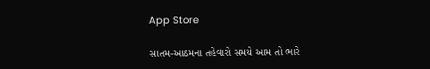App Store

સાતમ-આઠમના તહેવારો સમયે આમ તો ભારે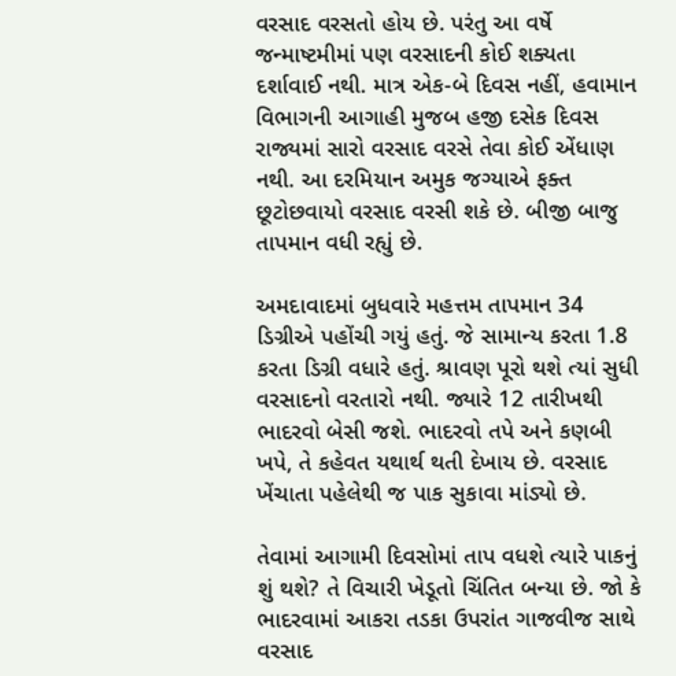વરસાદ વરસતો હોય છે. પરંતુ આ વર્ષે જન્માષ્ટમીમાં પણ વરસાદની કોઈ શક્યતા દર્શાવાઈ નથી. માત્ર એક-બે દિવસ નહીં, હવામાન વિભાગની આગાહી મુજબ હજી દસેક દિવસ રાજ્યમાં સારો વરસાદ વરસે તેવા કોઈ એંધાણ નથી. આ દરમિયાન અમુક જગ્યાએ ફક્ત છૂટોછવાયો વરસાદ વરસી શકે છે. બીજી બાજુ તાપમાન વધી રહ્યું છે.

અમદાવાદમાં બુધવારે મહત્તમ તાપમાન 34 ડિગ્રીએ પહોંચી ગયું હતું. જે સામાન્ય કરતા 1.8 કરતા ડિગ્રી વધારે હતું. શ્રાવણ પૂરો થશે ત્યાં સુધી વરસાદનો વરતારો નથી. જ્યારે 12 તારીખથી ભાદરવો બેસી જશે. ભાદરવો તપે અને કણબી ખપે, તે કહેવત યથાર્થ થતી દેખાય છે. વરસાદ ખેંચાતા પહેલેથી જ પાક સુકાવા માંડ્યો છે.

તેવામાં આગામી દિવસોમાં તાપ વધશે ત્યારે પાકનું શું થશે? તે વિચારી ખેડૂતો ચિંતિત બન્યા છે. જો કે ભાદરવામાં આકરા તડકા ઉપરાંત ગાજવીજ સાથે વરસાદ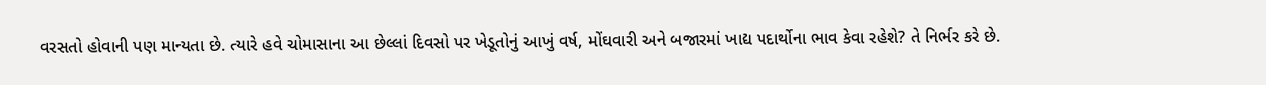વરસતો હોવાની પણ માન્યતા છે. ત્યારે હવે ચોમાસાના આ છેલ્લાં દિવસો પર ખેડૂતોનું આખું વર્ષ, મોંઘવારી અને બજારમાં ખાદ્ય પદાર્થોના ભાવ કેવા રહેશે? તે નિર્ભર કરે છે.